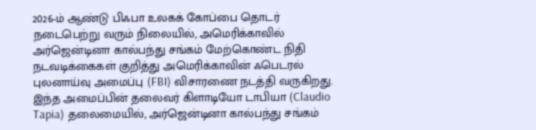2026-ம் ஆண்டு பிஃபா உலகக் கோப்பை தொடர் நடைபெற்று வரும் நிலையில், அமெரிக்காவில் அர்ஜென்டினா கால்பந்து சங்கம் மேற்கொண்ட நிதி நடவடிக்கைகள் குறித்து அமெரிக்காவின் ஃபெடரல் புலனாய்வு அமைப்பு (FBI) விசாரணை நடத்தி வருகிறது.
இந்த அமைப்பின் தலைவர் கிளாடியோ டாபியா (Claudio Tapia) தலைமையில், அர்ஜென்டினா கால்பந்து சங்கம்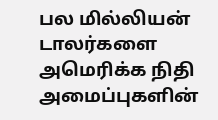பல மில்லியன் டாலர்களை அமெரிக்க நிதி அமைப்புகளின்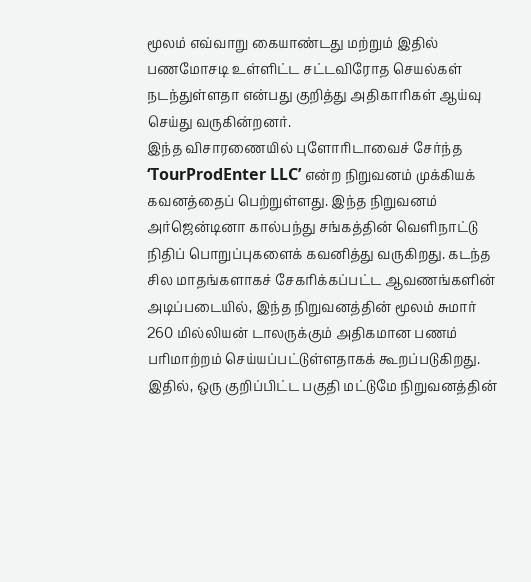மூலம் எவ்வாறு கையாண்டது மற்றும் இதில் பணமோசடி உள்ளிட்ட சட்டவிரோத செயல்கள் நடந்துள்ளதா என்பது குறித்து அதிகாரிகள் ஆய்வு செய்து வருகின்றனர்.
இந்த விசாரணையில் புளோரிடாவைச் சேர்ந்த ‘TourProdEnter LLC’ என்ற நிறுவனம் முக்கியக் கவனத்தைப் பெற்றுள்ளது. இந்த நிறுவனம் அர்ஜென்டினா கால்பந்து சங்கத்தின் வெளிநாட்டு நிதிப் பொறுப்புகளைக் கவனித்து வருகிறது. கடந்த சில மாதங்களாகச் சேகரிக்கப்பட்ட ஆவணங்களின் அடிப்படையில், இந்த நிறுவனத்தின் மூலம் சுமார் 260 மில்லியன் டாலருக்கும் அதிகமான பணம் பரிமாற்றம் செய்யப்பட்டுள்ளதாகக் கூறப்படுகிறது.
இதில், ஒரு குறிப்பிட்ட பகுதி மட்டுமே நிறுவனத்தின்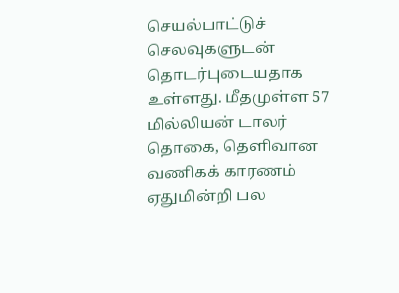செயல்பாட்டுச் செலவுகளுடன் தொடர்புடையதாக உள்ளது. மீதமுள்ள 57 மில்லியன் டாலர் தொகை, தெளிவான வணிகக் காரணம் ஏதுமின்றி பல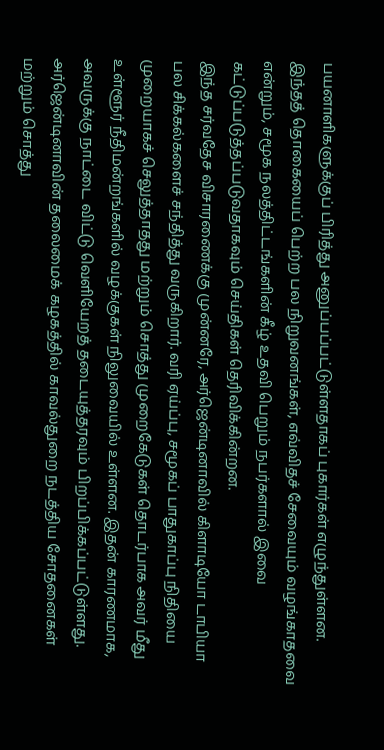பயனாளிகளுக்குப் பிரித்து அனுப்பப்பட்டுள்ளதாகப் புகார்கள் எழுந்துள்ளன. இந்தத் தொகையைப் பெற்ற பல நிறுவனங்கள், எவ்விதச் சேவையும் வழங்காதவை என்றும், சமூக நலத்திட்டங்களின் கீழ் உதவி பெறும் நபர்களால் இவை கட்டுப்படுத்தப்படுவதாகவும் செய்திகள் தெரிவிக்கின்றன.
இந்த சர்வதேச விசாரணைக்கு முன்னரே, அர்ஜென்டினாவில் கிளாடியோ டாபியா பல சிக்கல்களைச் சந்தித்து வருகிறார். வரி ஏய்ப்பு, சமூகப் பாதுகாப்பு நிதியை முறையாகச் செலுத்தாதது மற்றும் சொத்து முறைகேடுகள் தொடர்பாக அவர் மீது உள்ளூர் நீதிமன்றங்களில் வழக்குகள் நிலுவையில் உள்ளன. இதன் காரணமாக, அவருக்கு நாட்டை விட்டு வெளியேறத் தடையுத்தரவும் பிறப்பிக்கப்பட்டுள்ளது. அர்ஜென்டினாவின் தலைமைக் கழகத்தில் காவல்துறை நடத்திய சோதனைகள் மற்றும் சொத்து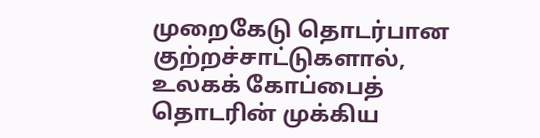முறைகேடு தொடர்பான குற்றச்சாட்டுகளால், உலகக் கோப்பைத் தொடரின் முக்கிய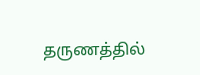தருணத்தில்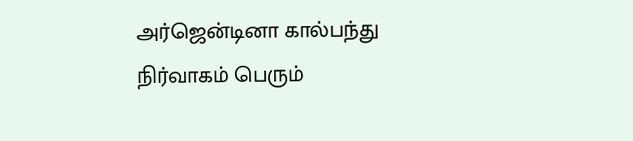அர்ஜென்டினா கால்பந்து நிர்வாகம் பெரும்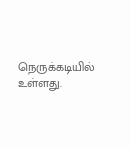நெருக்கடியில் உள்ளது.